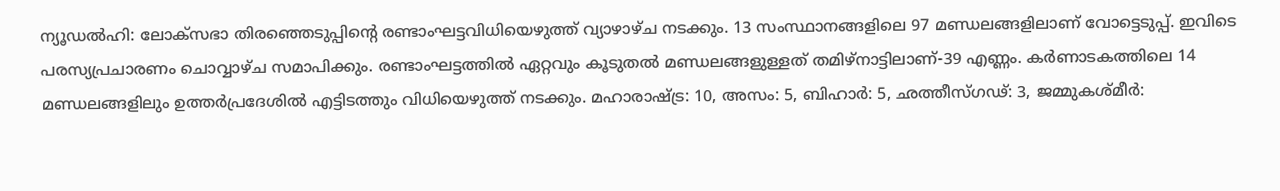ന്യൂഡൽഹി: ലോക്സഭാ തിരഞ്ഞെടുപ്പിന്റെ രണ്ടാംഘട്ടവിധിയെഴുത്ത് വ്യാഴാഴ്ച നടക്കും. 13 സംസ്ഥാനങ്ങളിലെ 97 മണ്ഡലങ്ങളിലാണ് വോട്ടെടുപ്പ്. ഇവിടെ പരസ്യപ്രചാരണം ചൊവ്വാഴ്ച സമാപിക്കും. രണ്ടാംഘട്ടത്തിൽ ഏറ്റവും കൂടുതൽ മണ്ഡലങ്ങളുള്ളത് തമിഴ്നാട്ടിലാണ്-39 എണ്ണം. കർണാടകത്തിലെ 14 മണ്ഡലങ്ങളിലും ഉത്തർപ്രദേശിൽ എട്ടിടത്തും വിധിയെഴുത്ത് നടക്കും. മഹാരാഷ്ട്ര: 10, അസം: 5, ബിഹാർ: 5, ഛത്തീസ്ഗഢ്: 3, ജമ്മുകശ്മീർ: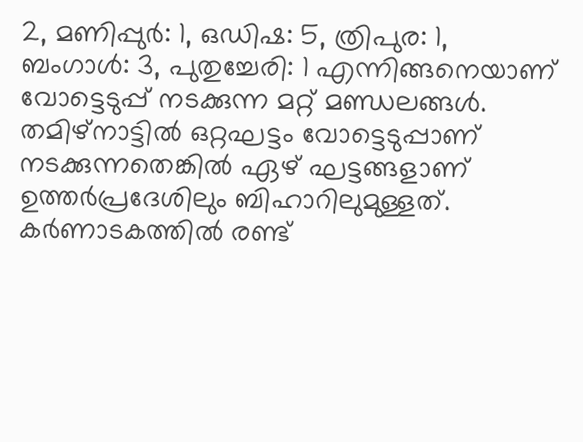2, മണിപ്പുർ: 1, ഒഡിഷ: 5, ത്രിപുര: 1, ബംഗാൾ: 3, പുതുച്ചേരി: 1 എന്നിങ്ങനെയാണ് വോട്ടെടുപ്പ് നടക്കുന്ന മറ്റ് മണ്ഡലങ്ങൾ. തമിഴ്നാട്ടിൽ ഒറ്റഘട്ടം വോട്ടെടുപ്പാണ് നടക്കുന്നതെങ്കിൽ ഏഴ് ഘട്ടങ്ങളാണ് ഉത്തർപ്രദേശിലും ബിഹാറിലുമുള്ളത്. കർണാടകത്തിൽ രണ്ട്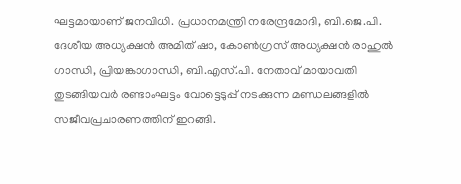ഘട്ടമായാണ് ജനവിധി. പ്രധാനമന്ത്രി നരേന്ദ്രമോദി, ബി.ജെ.പി. ദേശീയ അധ്യക്ഷൻ അമിത് ഷാ, കോൺഗ്രസ് അധ്യക്ഷൻ രാഹുൽ ഗാന്ധി, പ്രിയങ്കാഗാന്ധി, ബി.എസ്.പി. നേതാവ് മായാവതി തുടങ്ങിയവർ രണ്ടാംഘട്ടം വോട്ടെടുപ്പ് നടക്കുന്ന മണ്ഡലങ്ങളിൽ സജീവപ്രചാരണത്തിന് ഇറങ്ങി.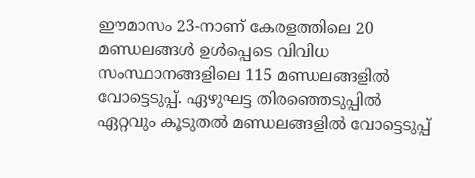ഈമാസം 23-നാണ് കേരളത്തിലെ 20 മണ്ഡലങ്ങൾ ഉൾപ്പെടെ വിവിധ സംസ്ഥാനങ്ങളിലെ 115 മണ്ഡലങ്ങളിൽ വോട്ടെടുപ്പ്. ഏഴുഘട്ട തിരഞ്ഞെടുപ്പിൽ ഏറ്റവും കൂടുതൽ മണ്ഡലങ്ങളിൽ വോട്ടെടുപ്പ്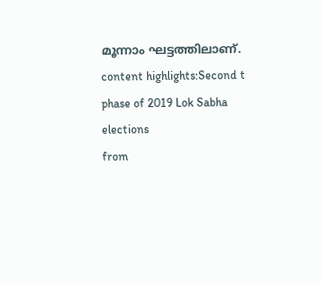മൂന്നാം ഘട്ടത്തിലാണ്. content highlights:Second t phase of 2019 Lok Sabha elections
from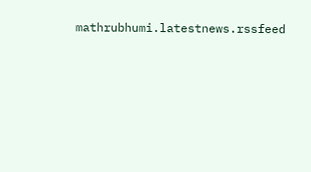mathrubhumi.latestnews.rssfeed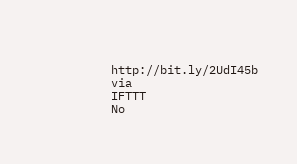http://bit.ly/2UdI45b
via
IFTTT
No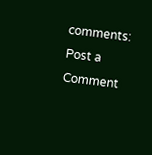comments:
Post a Comment